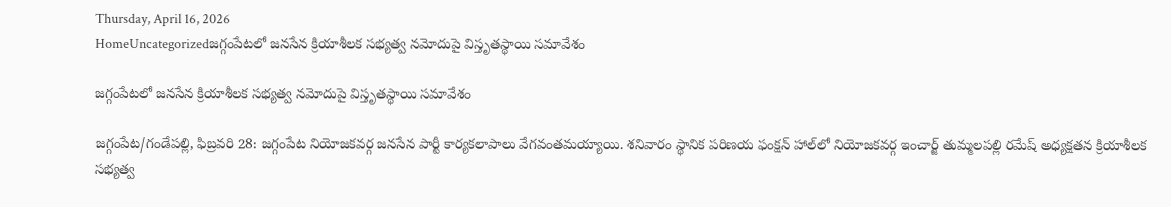Thursday, April 16, 2026
HomeUncategorizedజగ్గంపేటలో జనసేన క్రియాశీలక సభ్యత్వ నమోదుపై విస్తృతస్థాయి సమావేశం

జగ్గంపేటలో జనసేన క్రియాశీలక సభ్యత్వ నమోదుపై విస్తృతస్థాయి సమావేశం

జగ్గంపేట/గండేపల్లి, ఫిబ్రవరి 28: జగ్గంపేట నియోజకవర్గ జనసేన పార్టీ కార్యకలాపాలు వేగవంతమయ్యాయి. శనివారం స్థానిక పరిణయ ఫంక్షన్ హాల్‌లో నియోజకవర్గ ఇంచార్జ్ తుమ్మలపల్లి రమేష్ అధ్యక్షతన క్రియాశీలక సభ్యత్వ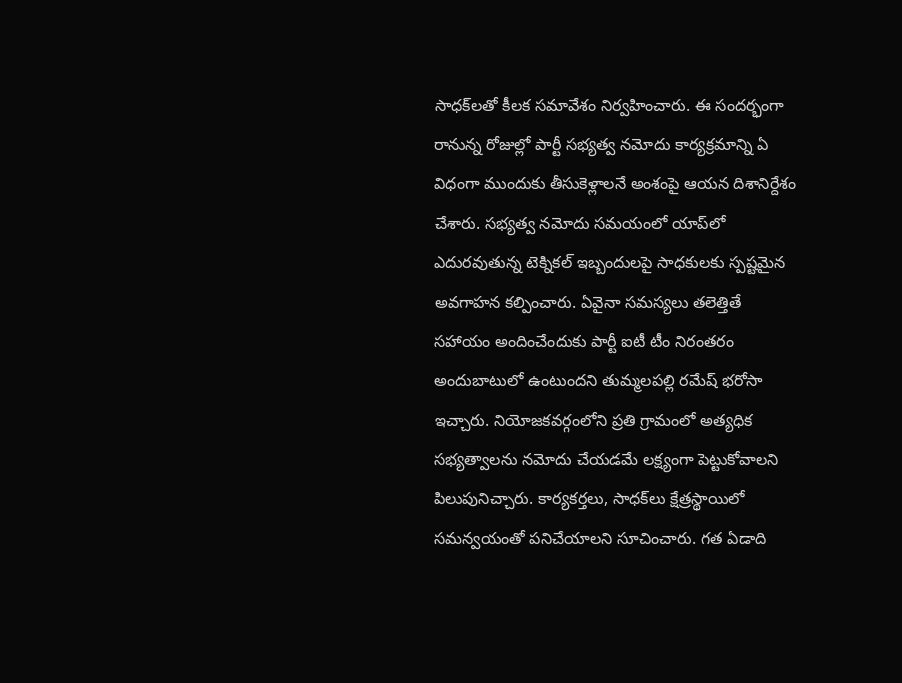సాధక్‌లతో కీలక సమావేశం నిర్వహించారు. ఈ సందర్భంగా రానున్న రోజుల్లో పార్టీ సభ్యత్వ నమోదు కార్యక్రమాన్ని ఏ విధంగా ముందుకు తీసుకెళ్లాలనే అంశంపై ఆయన దిశానిర్దేశం చేశారు. సభ్యత్వ నమోదు సమయంలో యాప్‌లో ఎదురవుతున్న టెక్నికల్ ఇబ్బందులపై సాధకులకు స్పష్టమైన అవగాహన కల్పించారు. ఏవైనా సమస్యలు తలెత్తితే సహాయం అందించేందుకు పార్టీ ఐటీ టీం నిరంతరం అందుబాటులో ఉంటుందని తుమ్మలపల్లి రమేష్ భరోసా ఇచ్చారు. నియోజకవర్గంలోని ప్రతి గ్రామంలో అత్యధిక సభ్యత్వాలను నమోదు చేయడమే లక్ష్యంగా పెట్టుకోవాలని పిలుపునిచ్చారు. కార్యకర్తలు, సాధక్‌లు క్షేత్రస్థాయిలో సమన్వయంతో పనిచేయాలని సూచించారు. గత ఏడాది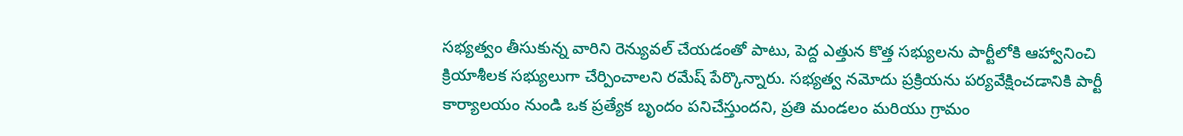సభ్యత్వం తీసుకున్న వారిని రెన్యువల్ చేయడంతో పాటు, పెద్ద ఎత్తున కొత్త సభ్యులను పార్టీలోకి ఆహ్వానించి క్రియాశీలక సభ్యులుగా చేర్పించాలని రమేష్ పేర్కొన్నారు. సభ్యత్వ నమోదు ప్రక్రియను పర్యవేక్షించడానికి పార్టీ కార్యాలయం నుండి ఒక ప్రత్యేక బృందం పనిచేస్తుందని, ప్రతి మండలం మరియు గ్రామం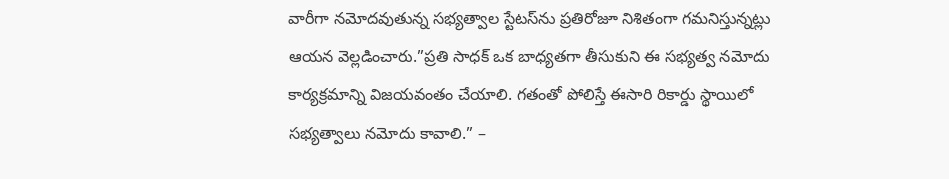వారీగా నమోదవుతున్న సభ్యత్వాల స్టేటస్‌ను ప్రతిరోజూ నిశితంగా గమనిస్తున్నట్లు ఆయన వెల్లడించారు.”ప్రతి సాధక్ ఒక బాధ్యతగా తీసుకుని ఈ సభ్యత్వ నమోదు కార్యక్రమాన్ని విజయవంతం చేయాలి. గతంతో పోలిస్తే ఈసారి రికార్డు స్థాయిలో సభ్యత్వాలు నమోదు కావాలి.” –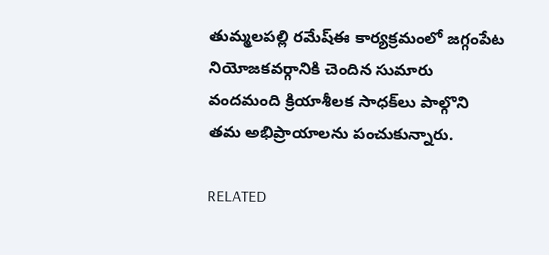తుమ్మలపల్లి రమేష్ఈ కార్యక్రమంలో జగ్గంపేట నియోజకవర్గానికి చెందిన సుమారు వందమంది క్రియాశీలక సాధక్‌లు పాల్గొని తమ అభిప్రాయాలను పంచుకున్నారు.

RELATED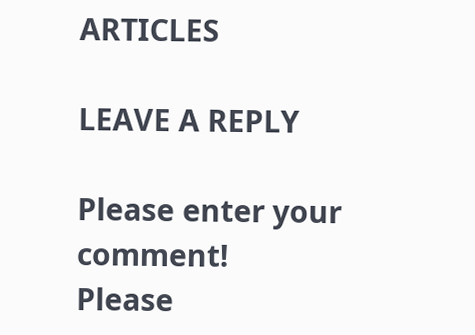ARTICLES

LEAVE A REPLY

Please enter your comment!
Please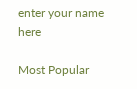enter your name here

Most Popular